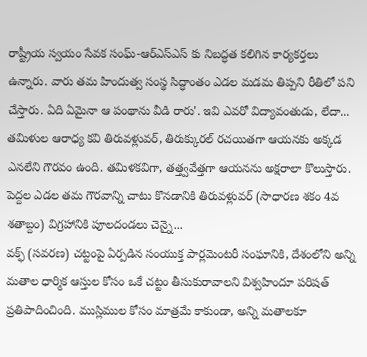రాష్ట్రీయ స్వయం సేవక సంఘ్-ఆర్ఎస్ఎస్ కు నిబద్ధత కలిగిన కార్యకర్తలు ఉన్నారు. వారు తమ హిందుత్వ సంస్థ సిద్ధాంతం ఎడల మడమ తిప్పని రీతిలో పని చేస్తారు. ఏది ఏమైనా ఆ పంథాను వీడి రారు'. ఇవి ఎవరో విద్యావంతుడు, లేదా...
తమిళుల ఆరాధ్య కవి తిరువళ్లువర్, తిరుక్కురల్ రచయితగా ఆయనకు అక్కడ ఎనలేని గౌరవం ఉంది. తమిళకవిగా, తత్త్వవేత్తగా ఆయనను అక్షరాలా కొలుస్తారు. పెద్దల ఎడల తమ గౌరవాన్ని చాటు కొనడానికి తిరువళ్లువర్ (సాధారణ శకం 4వ శతాబ్దం) విగ్రహానికి పూలదండలు చెన్నై...
వక్ఫ్ (సవరణ) చట్టంపై ఏర్పడిన సంయుక్త పార్లమెంటరీ సంఘానికి, దేశంలోని అన్ని మతాల ధార్మిక ఆస్తుల కోసం ఒకే చట్టం తీసుకురావాలని విశ్వహిందూ పరిషత్ ప్రతిపాదించింది. ముస్లిముల కోసం మాత్రమే కాకుండా, అన్ని మతాలకూ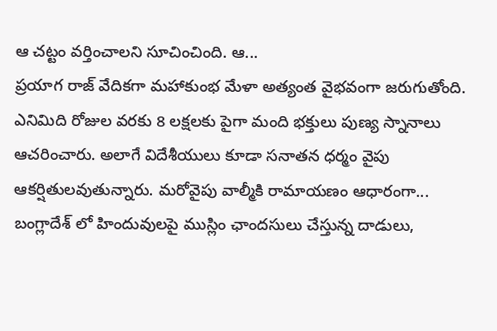ఆ చట్టం వర్తించాలని సూచించింది. ఆ...
ప్రయాగ రాజ్ వేదికగా మహాకుంభ మేళా అత్యంత వైభవంగా జరుగుతోంది. ఎనిమిది రోజుల వరకు 8 లక్షలకు పైగా మంది భక్తులు పుణ్య స్నానాలు ఆచరించారు. అలాగే విదేశీయులు కూడా సనాతన ధర్మం వైపు ఆకర్షితులవుతున్నారు. మరోవైపు వాల్మీకి రామాయణం ఆధారంగా...
బంగ్లాదేశ్ లో హిందువులపై ముస్లిం ఛాందసులు చేస్తున్న దాడులు,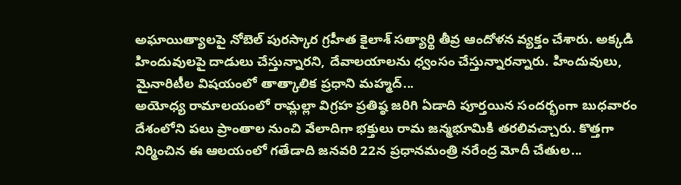అఘాయిత్యాలపై నోబెల్ పురస్కార గ్రహీత కైలాశ్ సత్యార్థి తీవ్ర ఆందోళన వ్యక్తం చేశారు. అక్కడి హిందువులపై దాడులు చేస్తున్నారని, దేవాలయాలను ధ్వంసం చేస్తున్నారన్నారు. హిందువులు, మైనారిటీల విషయంలో తాత్కాలిక ప్రధాని మహ్మద్...
అయోధ్య రామాలయంలో రామ్లల్లా విగ్రహ ప్రతిష్ఠ జరిగి ఏడాది పూర్తయిన సందర్భంగా బుధవారం దేశంలోని పలు ప్రాంతాల నుంచి వేలాదిగా భక్తులు రామ జన్మభూమికి తరలివచ్చారు. కొత్తగా నిర్మించిన ఈ ఆలయంలో గతేడాది జనవరి 22న ప్రధానమంత్రి నరేంద్ర మోదీ చేతుల...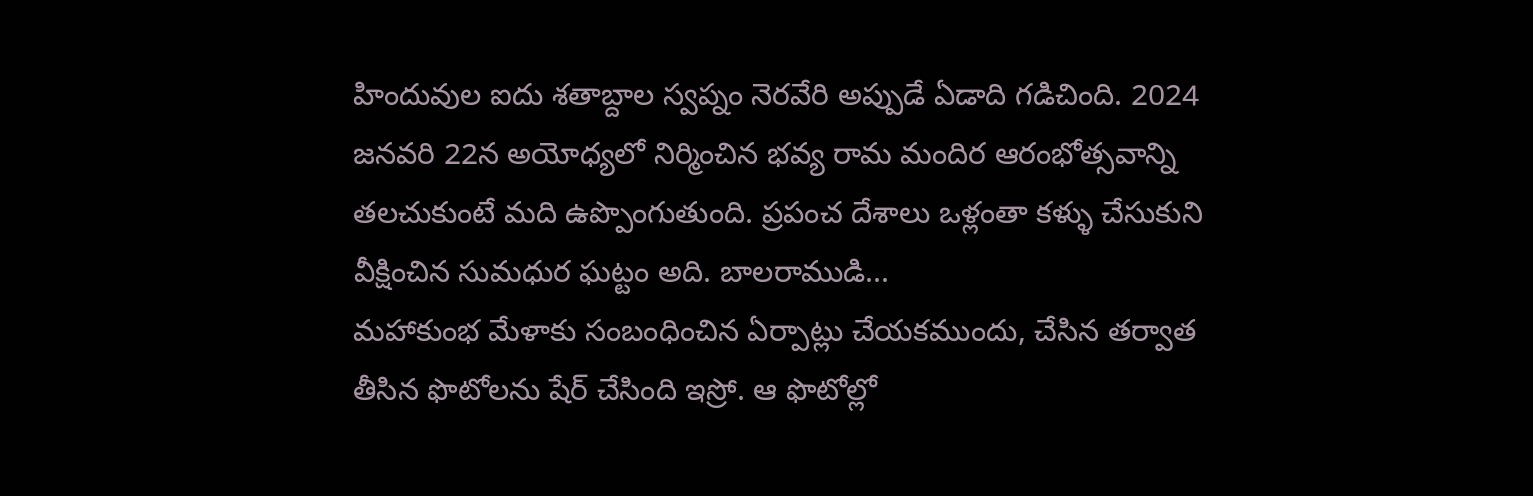హిందువుల ఐదు శతాబ్దాల స్వప్నం నెరవేరి అప్పుడే ఏడాది గడిచింది. 2024 జనవరి 22న అయోధ్యలో నిర్మించిన భవ్య రామ మందిర ఆరంభోత్సవాన్ని తలచుకుంటే మది ఉప్పొంగుతుంది. ప్రపంచ దేశాలు ఒళ్లంతా కళ్ళు చేసుకుని వీక్షించిన సుమధుర ఘట్టం అది. బాలరాముడి...
మహాకుంభ మేళాకు సంబంధించిన ఏర్పాట్లు చేయకముందు, చేసిన తర్వాత తీసిన ఫొటోలను షేర్ చేసింది ఇస్రో. ఆ ఫొటోల్లో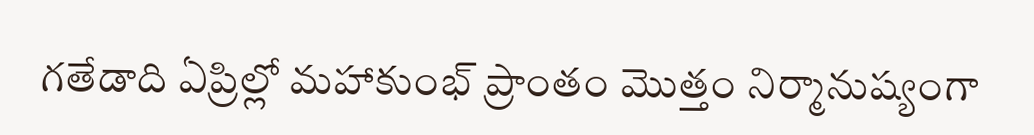గతేడాది ఏప్రిల్లో మహాకుంభ్ ప్రాంతం మొత్తం నిర్మానుష్యంగా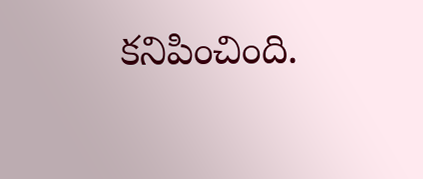కనిపించింది.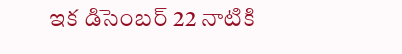ఇక డిసెంబర్ 22 నాటికి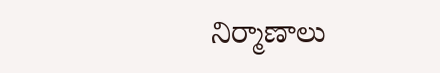నిర్మాణాలు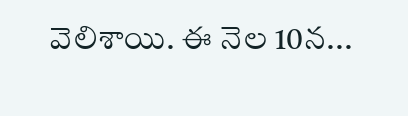వెలిశాయి. ఈ నెల 10న...